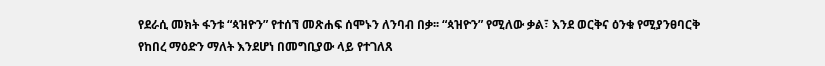የደራሲ መክት ፋንቱ “ጳዝዮን” የተሰኘ መጽሐፍ ሰሞኑን ለንባብ በቃ፡፡ “ጳዝዮን” የሚለው ቃል፣ እንደ ወርቅና ዕንቁ የሚያንፀባርቅ የከበረ ማዕድን ማለት እንደሆነ በመግቢያው ላይ የተገለጸ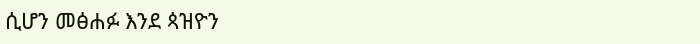ሲሆን መፅሐፉ እንደ ጳዝዮን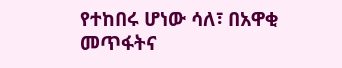የተከበሩ ሆነው ሳለ፣ በአዋቂ መጥፋትና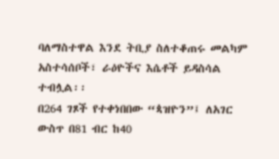ባለማስተዋል እንደ ትቢያ ስለተቆጠሩ መልካም አስተሳሰቦች፣ ራዕዮችና እሴቶች ይዳስሳል ተብሏል፡፡
በ264 ገጾች የተቀነበበው “ጳዝዮን”፤ ለአገር ውስጥ በ81 ብር ከ40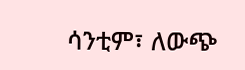ሳንቲም፣ ለውጭ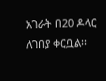አገራት በ20 ዶላር ለገበያ ቀርቧል፡፡